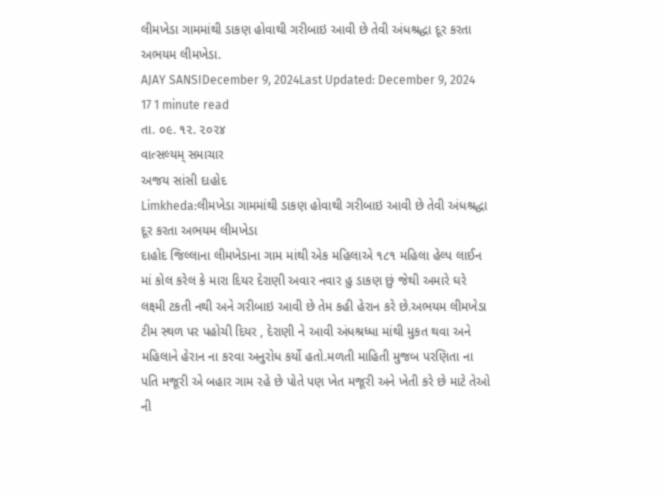લીમખેડા ગામમાંથી ડાકણ હોવાથી ગરીબાઇ આવી છે તેવી અંધશ્રદ્ધા દૂર કરતા અભયમ લીમખેડા.
AJAY SANSIDecember 9, 2024Last Updated: December 9, 2024
17 1 minute read
તા. ૦૯. ૧૨. ૨૦૨૪
વાત્સલ્યમ્ સમાચાર
અજય સાંસી દાહોદ
Limkheda:લીમખેડા ગામમાંથી ડાકણ હોવાથી ગરીબાઇ આવી છે તેવી અંધશ્રદ્ધા દૂર કરતા અભયમ લીમખેડા
દાહોદ જિલ્લાના લીમખેડાના ગામ માંથી એક મહિલાએ ૧૮૧ મહિલા હેલ્પ લાઈન માં કોલ કરેલ કે મારા દિયર દેરાણી અવાર નવાર હુ ડાકણ છું જેથી અમારે ઘરે લક્ષ્મી ટકતી નથી અને ગરીબાઇ આવી છે તેમ કહી હેરાન કરે છે.અભયમ લીમખેડા ટીમ સ્થળ પર પહોચી દિયર , દેરાણી ને આવી અંધશ્રધ્ધા માંથી મુકત થવા અને મહિલાને હેરાન ના કરવા અનુરોધ કર્યો હતો.મળતી માહિતી મુજબ પરણિતા ના પતિ મજૂરી એ બહાર ગામ રહે છે પોતે પણ ખેત મજૂરી અને ખેતી કરે છે માટે તેઓ ની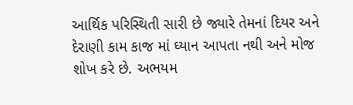આર્થિક પરિસ્થિતી સારી છે જ્યારે તેમનાં દિયર અને દેરાણી કામ કાજ માં ઘ્યાન આપતા નથી અને મોજ શોખ કરે છે. અભયમ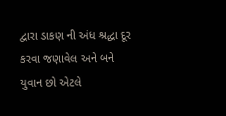દ્વારા ડાકણ ની અંધ શ્રદ્ધા દૂર કરવા જણાવેલ અને બને યુવાન છો એટલે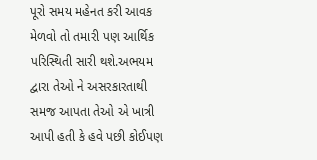પૂરો સમય મહેનત કરી આવક મેળવો તો તમારી પણ આર્થિક પરિસ્થિતી સારી થશે.અભયમ દ્વારા તેઓ ને અસરકારતાથી સમજ આપતા તેઓ એ ખાત્રી આપી હતી કે હવે પછી કોઈપણ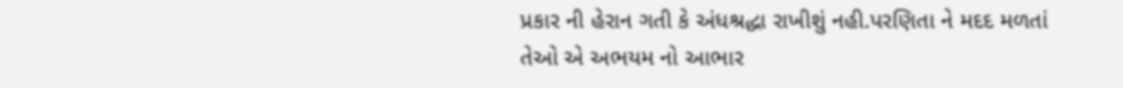પ્રકાર ની હેરાન ગતી કે અંધશ્રદ્ધા રાખીશું નહી.પરણિતા ને મદદ મળતાં તેઓ એ અભયમ નો આભાર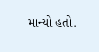માન્યો હતો.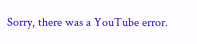Sorry, there was a YouTube error.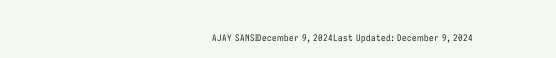AJAY SANSIDecember 9, 2024Last Updated: December 9, 2024